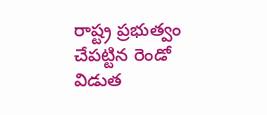రాష్ట్ర ప్రభుత్వం చేపట్టిన రెండో విడుత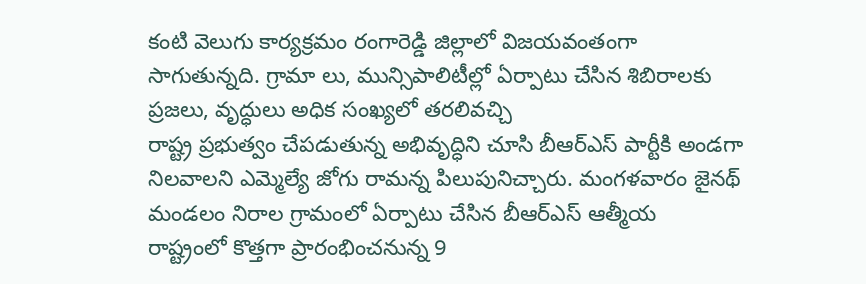కంటి వెలుగు కార్యక్రమం రంగారెడ్డి జిల్లాలో విజయవంతంగా సాగుతున్నది. గ్రామా లు, మున్సిపాలిటీల్లో ఏర్పాటు చేసిన శిబిరాలకు ప్రజలు, వృద్ధులు అధిక సంఖ్యలో తరలివచ్చి
రాష్ట్ర ప్రభుత్వం చేపడుతున్న అభివృద్ధిని చూసి బీఆర్ఎస్ పార్టీకి అండగా నిలవాలని ఎమ్మెల్యే జోగు రామన్న పిలుపునిచ్చారు. మంగళవారం జైనథ్ మండలం నిరాల గ్రామంలో ఏర్పాటు చేసిన బీఆర్ఎస్ ఆత్మీయ
రాష్ట్రంలో కొత్తగా ప్రారంభించనున్న 9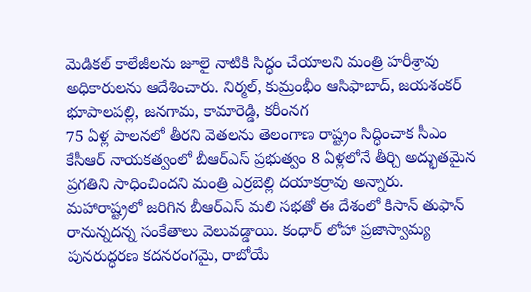మెడికల్ కాలేజీలను జూలై నాటికి సిద్ధం చేయాలని మంత్రి హరీశ్రావు అధికారులను ఆదేశించారు. నిర్మల్, కుమ్రంభీం ఆసిఫాబాద్, జయశంకర్ భూపాలపల్లి, జనగామ, కామారెడ్డి, కరీంనగ
75 ఏళ్ల పాలనలో తీరని వెతలను తెలంగాణ రాష్ట్రం సిద్ధించాక సీఎం కేసీఆర్ నాయకత్వంలో బీఆర్ఎస్ ప్రభుత్వం 8 ఏళ్లలోనే తీర్చి అద్భుతమైన ప్రగతిని సాధించిందని మంత్రి ఎర్రబెల్లి దయాకర్రావు అన్నారు.
మహారాష్ట్రలో జరిగిన బీఆర్ఎస్ మలి సభతో ఈ దేశంలో కిసాన్ తుఫాన్ రానున్నదన్న సంకేతాలు వెలువడ్డాయి. కంధార్ లోహా ప్రజాస్వామ్య పునరుద్ధరణ కదనరంగమై, రాబోయే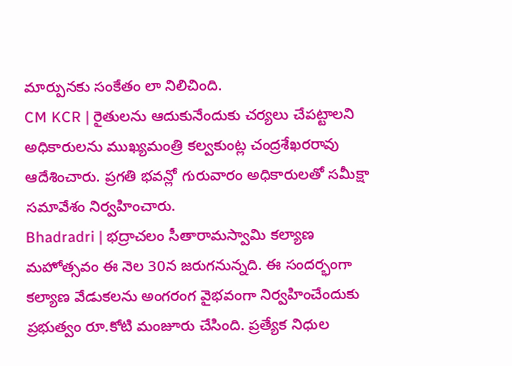మార్పునకు సంకేతం లా నిలిచింది.
CM KCR | రైతులను ఆదుకునేందుకు చర్యలు చేపట్టాలని అధికారులను ముఖ్యమంత్రి కల్వకుంట్ల చంద్రశేఖరరావు ఆదేశించారు. ప్రగతి భవన్లో గురువారం అధికారులతో సమీక్షా సమావేశం నిర్వహించారు.
Bhadradri | భద్రాచలం సీతారామస్వామి కల్యాణ మహోత్సవం ఈ నెల 30న జరుగనున్నది. ఈ సందర్భంగా కల్యాణ వేడుకలను అంగరంగ వైభవంగా నిర్వహించేందుకు ప్రభుత్వం రూ.కోటి మంజూరు చేసింది. ప్రత్యేక నిధుల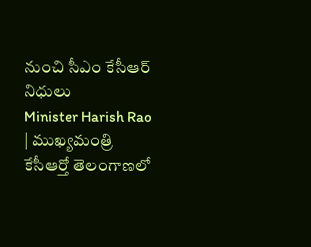నుంచి సీఎం కేసీఆర్ నిధులు
Minister Harish Rao | ముఖ్యమంత్రి కేసీఆర్తో తెలంగాణలో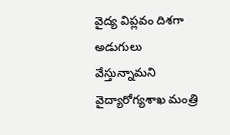వైద్య విప్లవం దిశగా అడుగులు వేస్తున్నామని వైద్యారోగ్యశాఖ మంత్రి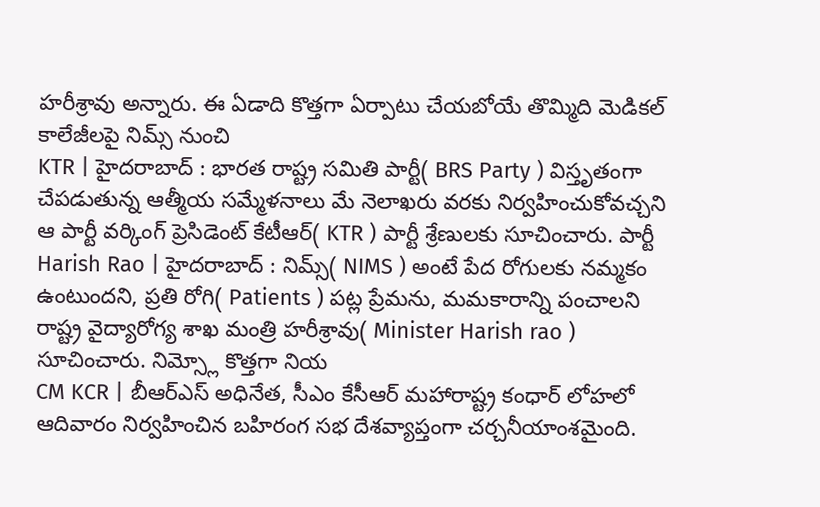హరీశ్రావు అన్నారు. ఈ ఏడాది కొత్తగా ఏర్పాటు చేయబోయే తొమ్మిది మెడికల్ కాలేజీలపై నిమ్స్ నుంచి
KTR | హైదరాబాద్ : భారత రాష్ట్ర సమితి పార్టీ( BRS Party ) విస్తృతంగా చేపడుతున్న ఆత్మీయ సమ్మేళనాలు మే నెలాఖరు వరకు నిర్వహించుకోవచ్చని ఆ పార్టీ వర్కింగ్ ప్రెసిడెంట్ కేటీఆర్( KTR ) పార్టీ శ్రేణులకు సూచించారు. పార్టీ
Harish Rao | హైదరాబాద్ : నిమ్స్( NIMS ) అంటే పేద రోగులకు నమ్మకం ఉంటుందని, ప్రతి రోగి( Patients ) పట్ల ప్రేమను, మమకారాన్ని పంచాలని రాష్ట్ర వైద్యారోగ్య శాఖ మంత్రి హరీశ్రావు( Minister Harish rao ) సూచించారు. నిమ్స్లో కొత్తగా నియ
CM KCR | బీఆర్ఎస్ అధినేత, సీఎం కేసీఆర్ మహారాష్ట్ర కంధార్ లోహలో ఆదివారం నిర్వహించిన బహిరంగ సభ దేశవ్యాప్తంగా చర్చనీయాంశమైంది.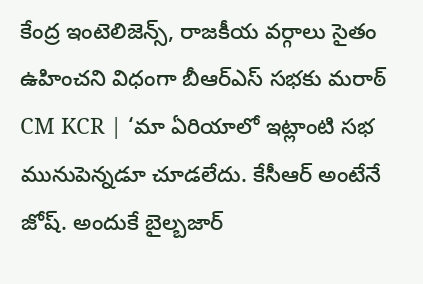కేంద్ర ఇంటెలిజెన్స్, రాజకీయ వర్గాలు సైతం ఉహించని విధంగా బీఆర్ఎస్ సభకు మరాఠ్
CM KCR | ‘మా ఏరియాలో ఇట్లాంటి సభ మునుపెన్నడూ చూడలేదు. కేసీఆర్ అంటేనే జోష్. అందుకే బైల్బజార్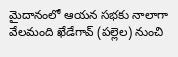మైదానంలో ఆయన సభకు నాలాగా వేలమంది ఖేడేగావ్ (పల్లెల) నుంచి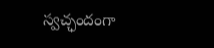స్వచ్ఛందంగా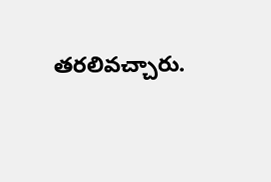తరలివచ్చారు.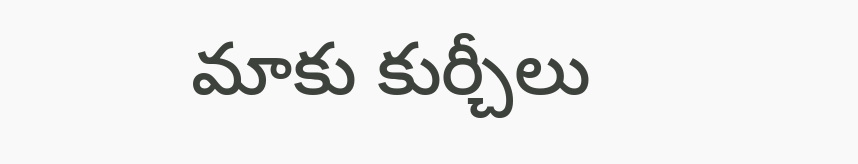మాకు కుర్చీలు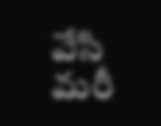వేసి మరీ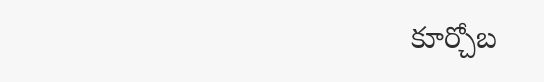కూర్చోబ